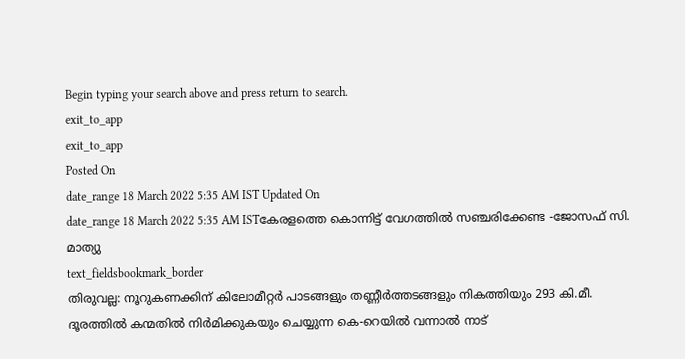Begin typing your search above and press return to search.
exit_to_app
exit_to_app
Posted On
date_range 18 March 2022 5:35 AM IST Updated On
date_range 18 March 2022 5:35 AM ISTകേരളത്തെ കൊന്നിട്ട് വേഗത്തിൽ സഞ്ചരിക്കേണ്ട -ജോസഫ് സി. മാത്യു
text_fieldsbookmark_border
തിരുവല്ല: നൂറുകണക്കിന് കിലോമീറ്റർ പാടങ്ങളും തണ്ണീർത്തടങ്ങളും നികത്തിയും 293 കി.മീ. ദൂരത്തിൽ കന്മതിൽ നിർമിക്കുകയും ചെയ്യുന്ന കെ-റെയിൽ വന്നാൽ നാട്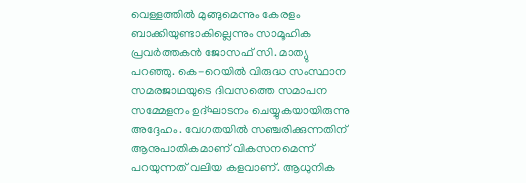വെള്ളത്തിൽ മുങ്ങുമെന്നും കേരളം ബാക്കിയുണ്ടാകില്ലെന്നും സാമൂഹിക പ്രവർത്തകൻ ജോസഫ് സി. മാത്യു പറഞ്ഞു. കെ-റെയിൽ വിരുദ്ധ സംസ്ഥാന സമരജാഥയുടെ ദിവസത്തെ സമാപന സമ്മേളനം ഉദ്ഘാടനം ചെയ്യുകയായിരുന്നു അദ്ദേഹം. വേഗതയിൽ സഞ്ചരിക്കുന്നതിന് ആനുപാതികമാണ് വികസനമെന്ന് പറയുന്നത് വലിയ കളവാണ്. ആധുനിക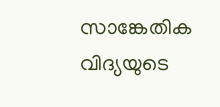സാങ്കേതിക വിദ്യയുടെ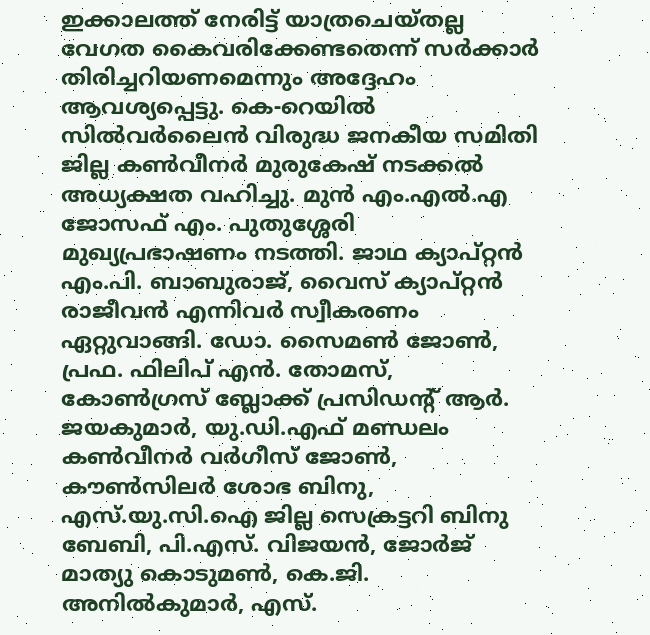ഇക്കാലത്ത് നേരിട്ട് യാത്രചെയ്തല്ല വേഗത കൈവരിക്കേണ്ടതെന്ന് സർക്കാർ തിരിച്ചറിയണമെന്നും അദ്ദേഹം ആവശ്യപ്പെട്ടു. കെ-റെയിൽ സിൽവർലൈൻ വിരുദ്ധ ജനകീയ സമിതി ജില്ല കൺവീനർ മുരുകേഷ് നടക്കൽ അധ്യക്ഷത വഹിച്ചു. മുൻ എം.എൽ.എ ജോസഫ് എം. പുതുശ്ശേരി മുഖ്യപ്രഭാഷണം നടത്തി. ജാഥ ക്യാപ്റ്റൻ എം.പി. ബാബുരാജ്, വൈസ് ക്യാപ്റ്റൻ രാജീവൻ എന്നിവർ സ്വീകരണം ഏറ്റുവാങ്ങി. ഡോ. സൈമൺ ജോൺ, പ്രഫ. ഫിലിപ് എൻ. തോമസ്, കോൺഗ്രസ് ബ്ലോക്ക് പ്രസിഡന്റ് ആർ. ജയകുമാർ, യു.ഡി.എഫ് മണ്ഡലം കൺവീനർ വർഗീസ് ജോൺ, കൗൺസിലർ ശോഭ ബിനു, എസ്.യു.സി.ഐ ജില്ല സെക്രട്ടറി ബിനു ബേബി, പി.എസ്. വിജയൻ, ജോർജ് മാത്യു കൊടുമൺ, കെ.ജി. അനിൽകുമാർ, എസ്.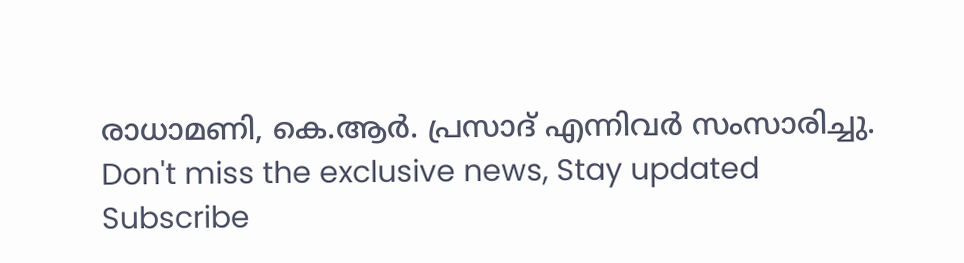രാധാമണി, കെ.ആർ. പ്രസാദ് എന്നിവർ സംസാരിച്ചു.
Don't miss the exclusive news, Stay updated
Subscribe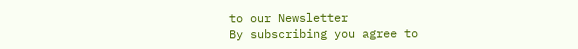to our Newsletter
By subscribing you agree to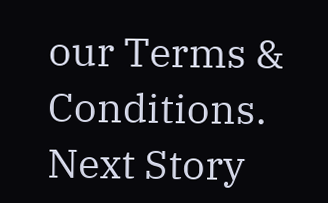our Terms & Conditions.
Next Story